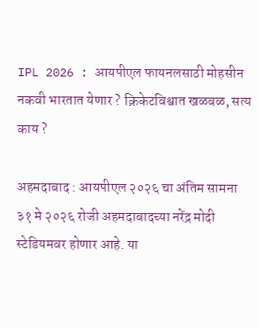IPL 2026 : आयपीएल फायनलसाठी मोहसीन नकवी भारतात येणार ? क्रिकेटविश्वात खळबळ, सत्य काय ?

अहमदाबाद : आयपीएल २०२६ चा अंतिम सामना ३१ मे २०२६ रोजी अहमदाबादच्या नरेंद्र मोदी स्टेडियमवर होणार आहे. या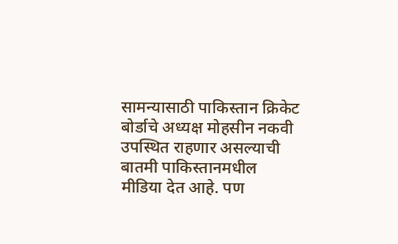सामन्यासाठी पाकिस्तान क्रिकेट बोर्डाचे अध्यक्ष मोहसीन नकवी उपस्थित राहणार असल्याची बातमी पाकिस्तानमधील मीडिया देत आहे. पण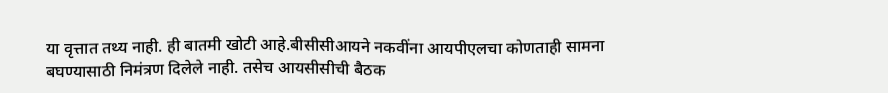या वृत्तात तथ्य नाही. ही बातमी खोटी आहे.बीसीसीआयने नकवींना आयपीएलचा कोणताही सामना बघण्यासाठी निमंत्रण दिलेले नाही. तसेच आयसीसीची बैठक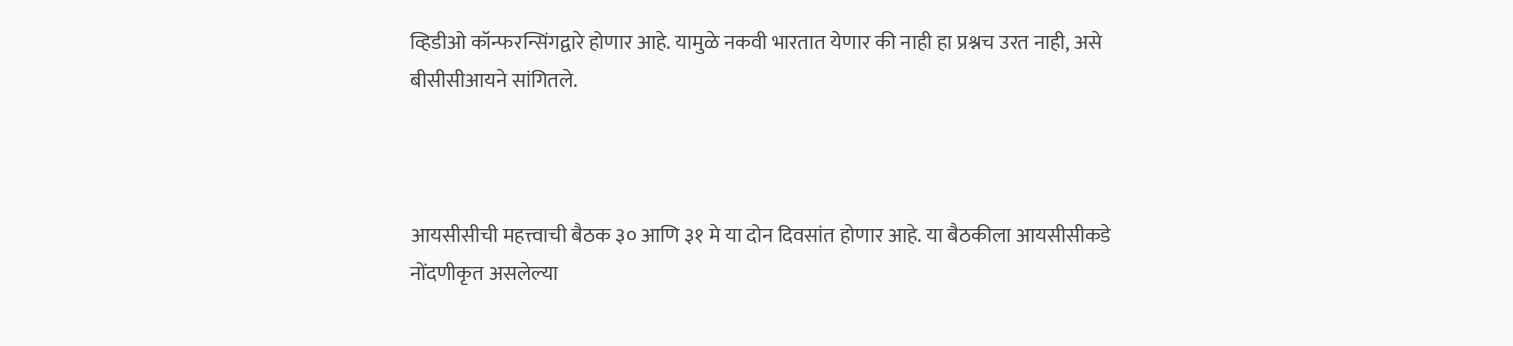व्हिडीओ कॉन्फरन्सिंगद्वारे होणार आहे. यामुळे नकवी भारतात येणार की नाही हा प्रश्नच उरत नाही, असे बीसीसीआयने सांगितले.



आयसीसीची महत्त्वाची बैठक ३० आणि ३१ मे या दोन दिवसांत होणार आहे. या बैठकीला आयसीसीकडे नोंदणीकृत असलेल्या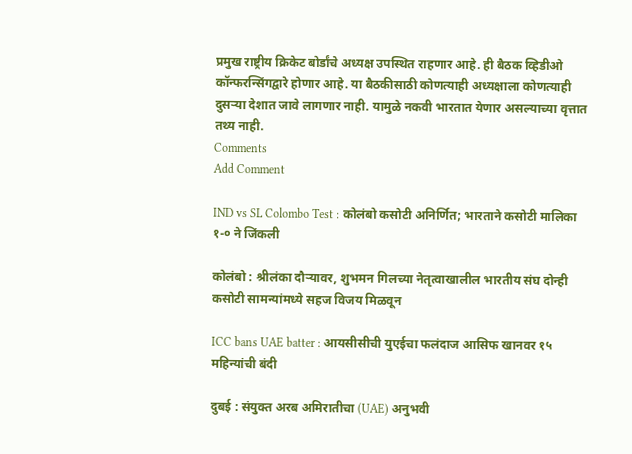प्रमुख राष्ट्रीय क्रिकेट बोर्डांचे अध्यक्ष उपस्थित राहणार आहे. ही बैठक व्हिडीओ कॉन्फरन्सिंगद्वारे होणार आहे. या बैठकीसाठी कोणत्याही अध्यक्षाला कोणत्याही दुसऱ्या देशात जावे लागणार नाही. यामुळे नकवी भारतात येणार असल्याच्या वृत्तात तथ्य नाही.
Comments
Add Comment

IND vs SL Colombo Test : कोलंबो कसोटी अनिर्णित; भारताने कसोटी मालिका १-० ने जिंकली

कोलंबो : श्रीलंका दौऱ्यावर, शुभमन गिलच्या नेतृत्वाखालील भारतीय संघ दोन्ही कसोटी सामन्यांमध्ये सहज विजय मिळवून

ICC bans UAE batter : आयसीसीची युएईचा फलंदाज आसिफ खानवर १५ महिन्यांची बंदी

दुबई : संयुक्त अरब अमिरातीचा (UAE) अनुभवी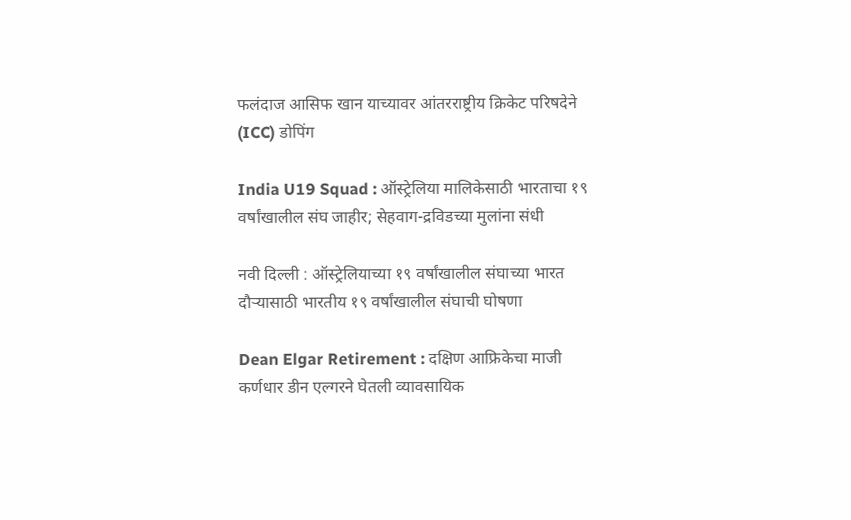फलंदाज आसिफ खान याच्यावर आंतरराष्ट्रीय क्रिकेट परिषदेने (ICC) डोपिंग

India U19 Squad : ऑस्ट्रेलिया मालिकेसाठी भारताचा १९ वर्षांखालील संघ जाहीर; सेहवाग-द्रविडच्या मुलांना संधी

नवी दिल्ली : ऑस्ट्रेलियाच्या १९ वर्षांखालील संघाच्या भारत दौऱ्यासाठी भारतीय १९ वर्षांखालील संघाची घोषणा

Dean Elgar Retirement : दक्षिण आफ्रिकेचा माजी कर्णधार डीन एल्गरने घेतली व्यावसायिक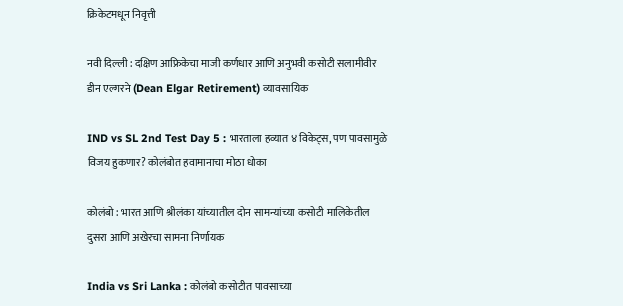क्रिकेटमधून निवृत्ती

नवी दिल्ली : दक्षिण आफ्रिकेचा माजी कर्णधार आणि अनुभवी कसोटी सलामीवीर डीन एल्गरने (Dean Elgar Retirement) व्यावसायिक

IND vs SL 2nd Test Day 5 : भारताला हव्यात ४ विकेट्स, पण पावसामुळे विजय हुकणार? कोलंबोत हवामानाचा मोठा धोका

कोलंबो : भारत आणि श्रीलंका यांच्यातील दोन सामन्यांच्या कसोटी मालिकेतील दुसरा आणि अखेरचा सामना निर्णायक

India vs Sri Lanka : कोलंबो कसोटीत पावसाच्या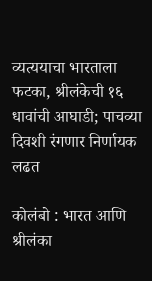व्यत्ययाचा भारताला फटका, श्रीलंकेची १६ धावांची आघाडी; पाचव्या दिवशी रंगणार निर्णायक लढत

कोलंबो : भारत आणि श्रीलंका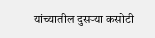यांच्यातील दुसऱ्या कसोटी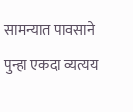सामन्यात पावसाने पुन्हा एकदा व्यत्यय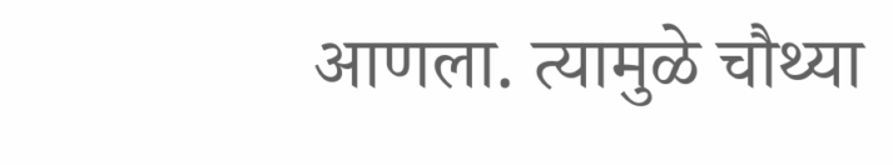आणला. त्यामुळे चौथ्या